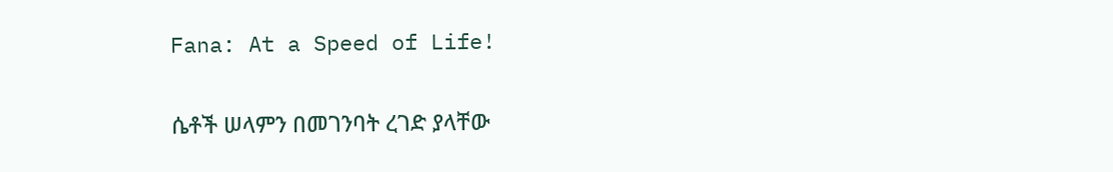Fana: At a Speed of Life!

ሴቶች ሠላምን በመገንባት ረገድ ያላቸው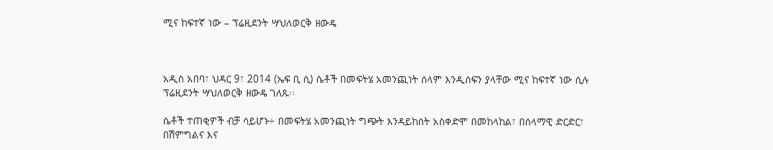ሚና ከፍተኛ ነው – ፕሬዚደንት ሣህለወርቅ ዘውዴ



አዲስ አበባ፣ ህዳር 9፣ 2014 (ኤፍ ቢ ሲ) ሴቶች በመፍትሄ አመንጪነት ሰላም እንዲሰፍን ያላቸው ሚና ከፍተኛ ነው ሲሉ ፕሬዚደንት ሣህለወርቅ ዘውዴ ገለጹ፡፡

ሴቶች ተጠቂዎች ብቻ ሳይሆኑ÷ በመፍትሄ አመንጪነት ግጭት እንዳይከሰት አስቀድሞ በመከላከል፣ በሰላማዊ ድርድር፣ በሽምግልና እና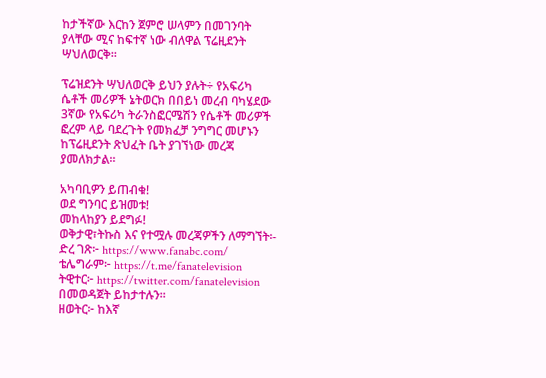ከታችኛው እርከን ጀምሮ ሠላምን በመገንባት ያላቸው ሚና ከፍተኛ ነው ብለዋል ፕሬዚደንት ሣህለወርቅ፡፡

ፕሬዝደንት ሣህለወርቅ ይህን ያሉት÷ የአፍሪካ ሴቶች መሪዎች ኔትወርክ በበይነ መረብ ባካሄደው 3ኛው የአፍሪካ ትራንስፎርሜሽን የሴቶች መሪዎች ፎረም ላይ ባደረጉት የመክፈቻ ንግግር መሆኑን ከፕሬዚደንት ጽህፈት ቤት ያገኘነው መረጃ ያመለክታል፡፡

አካባቢዎን ይጠብቁ!
ወደ ግንባር ይዝመቱ!
መከላከያን ይደግፉ!
ወቅታዊ፣ትኩስ እና የተሟሉ መረጃዎችን ለማግኘት፡-
ድረ ገጽ፦ https://www.fanabc.com/
ቴሌግራም፦ https://t.me/fanatelevision
ትዊተር፦ https://twitter.com/fanatelevision በመወዳጀት ይከታተሉን፡፡
ዘወትር፦ ከእኛ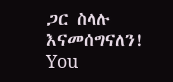ጋር ስላሉ እናመሰግናለን!
You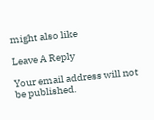might also like

Leave A Reply

Your email address will not be published.